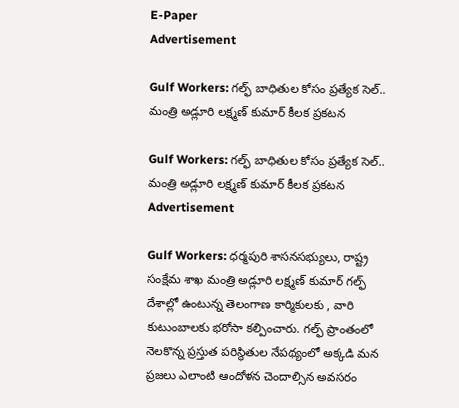E-Paper
Advertisement

Gulf Workers: గల్ఫ్ బాధితుల కోసం ప్రత్యేక సెల్.. మంత్రి అడ్లూరి లక్ష్మణ్ కుమార్ కీలక ప్రకటన

Gulf Workers: గల్ఫ్ బాధితుల కోసం ప్రత్యేక సెల్.. మంత్రి అడ్లూరి లక్ష్మణ్ కుమార్ కీలక ప్రకటన
Advertisement

Gulf Workers: ధర్మపురి శాసనసభ్యులు, రాష్ట్ర సంక్షేమ శాఖ మంత్రి అడ్లూరి లక్ష్మణ్ కుమార్ గల్ఫ్ దేశాల్లో ఉంటున్న తెలంగాణ కార్మికులకు , వారి కుటుంబాలకు భరోసా కల్పించారు. గల్ఫ్ ప్రాంతంలో నెలకొన్న ప్రస్తుత పరిస్థితుల నేపథ్యంలో అక్కడి మన ప్రజలు ఎలాంటి ఆందోళన చెందాల్సిన అవసరం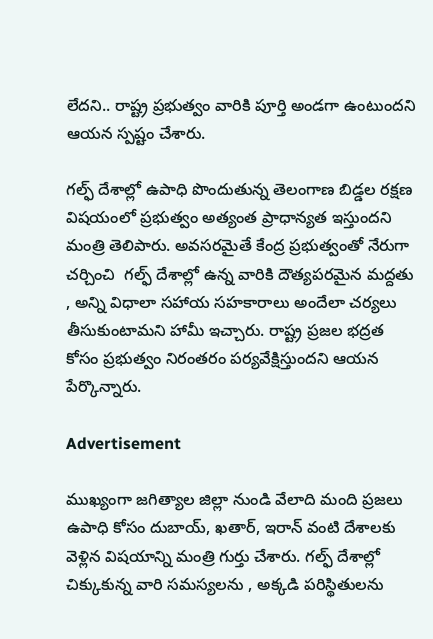లేదని.. రాష్ట్ర ప్రభుత్వం వారికి పూర్తి అండగా ఉంటుందని ఆయన స్పష్టం చేశారు.

గల్ఫ్ దేశాల్లో ఉపాధి పొందుతున్న తెలంగాణ బిడ్డల రక్షణ విషయంలో ప్రభుత్వం అత్యంత ప్రాధాన్యత ఇస్తుందని మంత్రి తెలిపారు. అవసరమైతే కేంద్ర ప్రభుత్వంతో నేరుగా చర్చించి  గల్ఫ్ దేశాల్లో ఉన్న వారికి దౌత్యపరమైన మద్దతు , అన్ని విధాలా సహాయ సహకారాలు అందేలా చర్యలు తీసుకుంటామని హామీ ఇచ్చారు. రాష్ట్ర ప్రజల భద్రత కోసం ప్రభుత్వం నిరంతరం పర్యవేక్షిస్తుందని ఆయన పేర్కొన్నారు.

Advertisement

ముఖ్యంగా జగిత్యాల జిల్లా నుండి వేలాది మంది ప్రజలు ఉపాధి కోసం దుబాయ్, ఖతార్, ఇరాన్ వంటి దేశాలకు వెళ్లిన విషయాన్ని మంత్రి గుర్తు చేశారు. గల్ఫ్ దేశాల్లో చిక్కుకున్న వారి సమస్యలను , అక్కడి పరిస్థితులను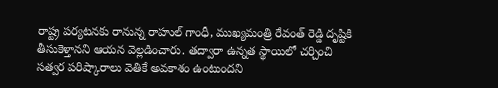రాష్ట్ర పర్యటనకు రానున్న రాహుల్ గాంధీ, ముఖ్యమంత్రి రేవంత్ రెడ్డి దృష్టికి తీసుకెళ్తానని ఆయన వెల్లడించారు. తద్వారా ఉన్నత స్థాయిలో చర్చించి సత్వర పరిష్కారాలు వెతికే అవకాశం ఉంటుందని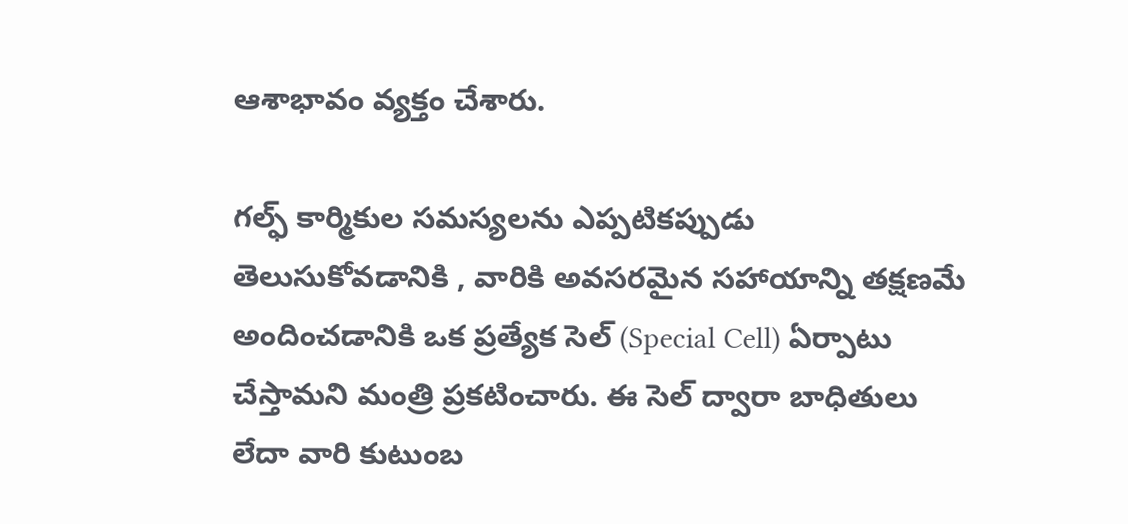ఆశాభావం వ్యక్తం చేశారు.

గల్ఫ్ కార్మికుల సమస్యలను ఎప్పటికప్పుడు తెలుసుకోవడానికి , వారికి అవసరమైన సహాయాన్ని తక్షణమే అందించడానికి ఒక ప్రత్యేక సెల్ (Special Cell) ఏర్పాటు చేస్తామని మంత్రి ప్రకటించారు. ఈ సెల్ ద్వారా బాధితులు లేదా వారి కుటుంబ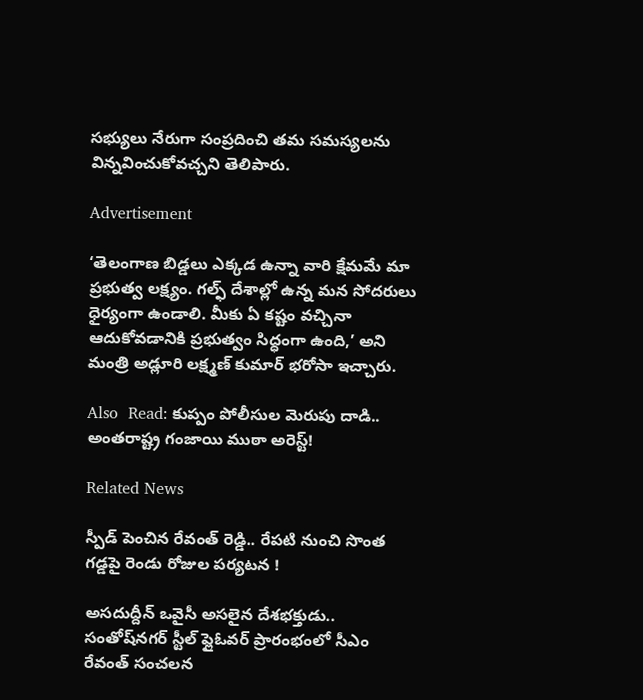సభ్యులు నేరుగా సంప్రదించి తమ సమస్యలను విన్నవించుకోవచ్చని తెలిపారు.

Advertisement

‘తెలంగాణ బిడ్డలు ఎక్కడ ఉన్నా వారి క్షేమమే మా ప్రభుత్వ లక్ష్యం. గల్ఫ్ దేశాల్లో ఉన్న మన సోదరులు ధైర్యంగా ఉండాలి. మీకు ఏ కష్టం వచ్చినా ఆదుకోవడానికి ప్రభుత్వం సిద్ధంగా ఉంది,’ అని మంత్రి అడ్లూరి లక్ష్మణ్ కుమార్ భరోసా ఇచ్చారు.

Also  Read: కుప్పం పోలీసుల మెరుపు దాడి.. అంతరాష్ట్ర గంజాయి ముఠా అరెస్ట్!

Related News

స్పీడ్ పెంచిన రేవంత్ రెడ్డి.. రేపటి నుంచి సొంత గడ్డపై రెండు రోజుల పర్యటన !

అసదుద్దీన్ ఒవైసీ అసలైన దేశభక్తుడు.. సంతోష్‌నగర్ స్టీల్ ఫ్లైఓవర్ ప్రారంభంలో సీఎం రేవంత్ సంచలన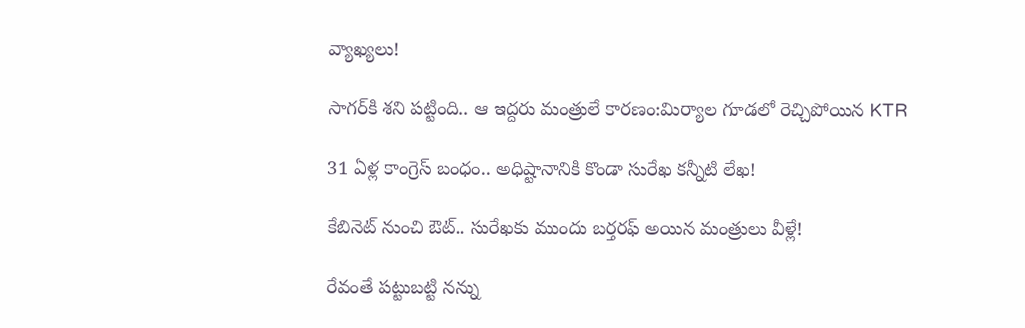వ్యాఖ్యలు!

సాగర్‌కి శని పట్టింది.. ఆ ఇద్దరు మంత్రులే కారణం:మిర్యాల గూడలో రెచ్చిపోయిన KTR

31 ఏళ్ల కాంగ్రెస్ బంధం.. అధిష్టానానికి కొండా సురేఖ కన్నీటి లేఖ!

కేబినెట్ నుంచి ఔట్.. సురేఖకు ముందు బర్తరఫ్ అయిన మంత్రులు వీళ్లే!

రేవంతే పట్టుబట్టి నన్ను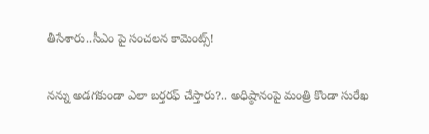తీసేశారు..సీఎం పై సంచలన కామెంట్స్!

నన్ను అడగకుండా ఎలా బర్తరఫ్ చేస్తారు?.. అధిష్ఠానంపై మంత్రి కొండా సురేఖ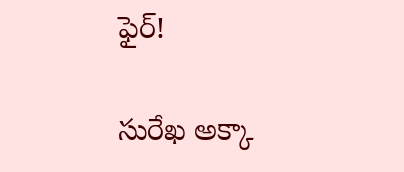ఫైర్!

సురేఖ అక్కా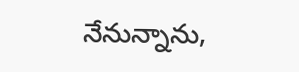నేనున్నాను,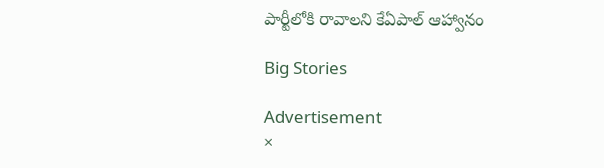పార్టీలోకి రావాలని కేఏపాల్ ఆహ్వానం

Big Stories

Advertisement
×